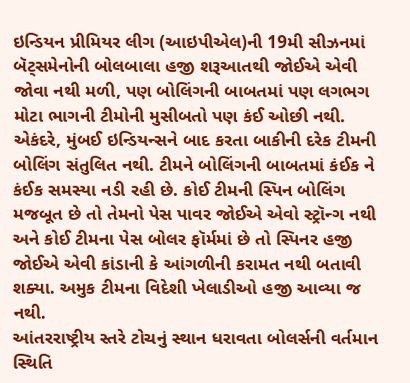ઇન્ડિયન પ્રીમિયર લીગ (આઇપીએલ)ની 19મી સીઝનમાં બૅટ્સમેનોની બોલબાલા હજી શરૂઆતથી જોઈએ એવી જોવા નથી મળી, પણ બોલિંગની બાબતમાં પણ લગભગ મોટા ભાગની ટીમોની મુસીબતો પણ કંઈ ઓછી નથી. એકંદરે, મુંબઈ ઇન્ડિયન્સને બાદ કરતા બાકીની દરેક ટીમની બોલિંગ સંતુલિત નથી. ટીમને બોલિંગની બાબતમાં કંઈક ને કંઈક સમસ્યા નડી રહી છે. કોઈ ટીમની સ્પિન બોલિંગ મજબૂત છે તો તેમનો પેસ પાવર જોઈએ એવો સ્ટ્રૉન્ગ નથી અને કોઈ ટીમના પેસ બોલર ફૉર્મમાં છે તો સ્પિનર હજી જોઈએ એવી કાંડાની કે આંગળીની કરામત નથી બતાવી શક્યા. અમુક ટીમના વિદેશી ખેલાડીઓ હજી આવ્યા જ નથી.
આંતરરાષ્ટ્રીય સ્તરે ટોચનું સ્થાન ધરાવતા બોલર્સની વર્તમાન સ્થિતિ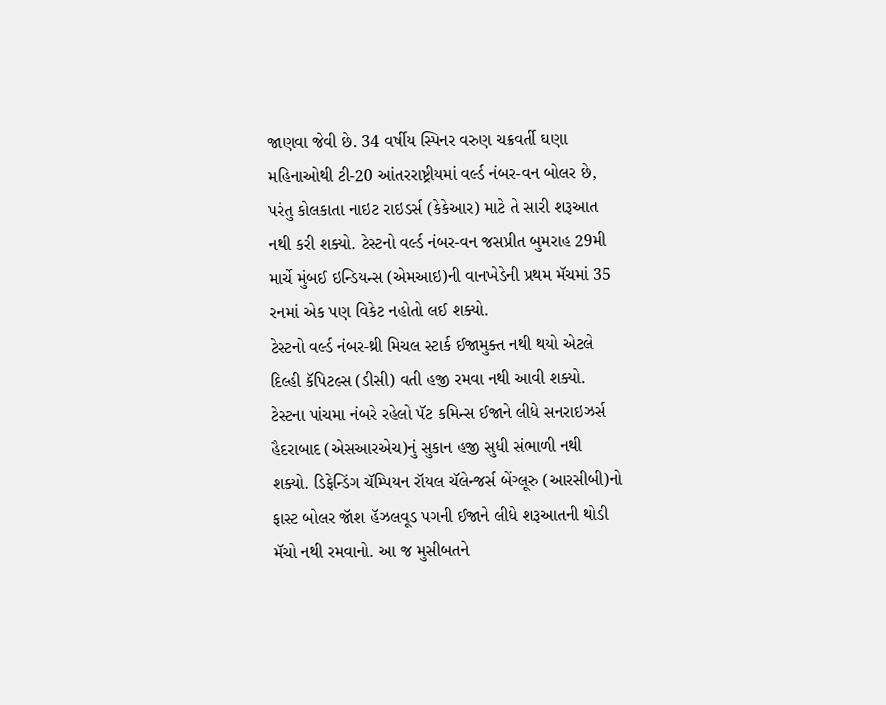જાણવા જેવી છે. 34 વર્ષીય સ્પિનર વરુણ ચક્રવર્તી ઘણા મહિનાઓથી ટી-20 આંતરરાષ્ટ્રીયમાં વર્લ્ડ નંબર-વન બોલર છે, પરંતુ કોલકાતા નાઇટ રાઇડર્સ (કેકેઆર) માટે તે સારી શરૂઆત નથી કરી શક્યો. ટેસ્ટનો વર્લ્ડ નંબર-વન જસપ્રીત બુમરાહ 29મી માર્ચે મુંબઈ ઇન્ડિયન્સ (એમઆઇ)ની વાનખેડેની પ્રથમ મૅચમાં 35 રનમાં એક પણ વિકેટ નહોતો લઈ શક્યો.
ટેસ્ટનો વર્લ્ડ નંબર-થ્રી મિચલ સ્ટાર્ક ઈજામુક્ત નથી થયો એટલે દિલ્હી કૅપિટલ્સ (ડીસી) વતી હજી રમવા નથી આવી શક્યો. ટેસ્ટના પાંચમા નંબરે રહેલો પૅટ કમિન્સ ઈજાને લીધે સનરાઇઝર્સ હૈદરાબાદ (એસઆરએચ)નું સુકાન હજી સુધી સંભાળી નથી શક્યો. ડિફેન્ડિંગ ચૅમ્પિયન રૉયલ ચૅલેન્જર્સ બેંગ્લૂરુ (આરસીબી)નો ફાસ્ટ બોલર જૉશ હૅઝલવૂડ પગની ઈજાને લીધે શરૂઆતની થોડી મૅચો નથી રમવાનો. આ જ મુસીબતને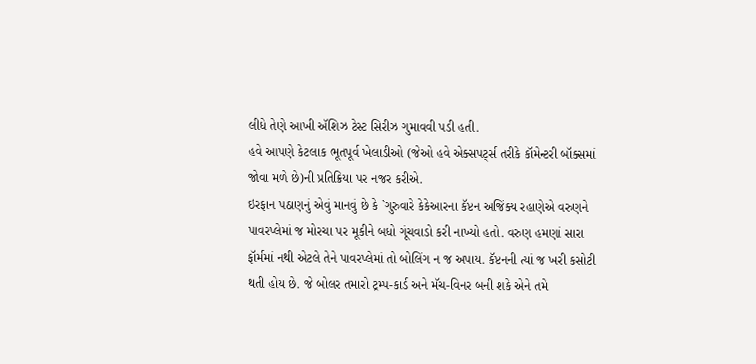લીધે તેણે આખી ઍશિઝ ટેસ્ટ સિરીઝ ગુમાવવી પડી હતી.
હવે આપણે કેટલાક ભૂતપૂર્વ ખેલાડીઓ (જેઓ હવે એક્સપર્ટ્સ તરીકે કૉમેન્ટરી બૉક્સમાં જોવા મળે છે)ની પ્રતિક્રિયા પર નજર કરીએ.
ઇરફાન પઠાણનું એવું માનવું છે કે `ગુરુવારે કેકેઆરના કૅપ્ટન અજિંક્ય રહાણેએ વરુણને પાવરપ્લેમાં જ મોરચા પર મૂકીને બધો ગૂંચવાડો કરી નાખ્યો હતો. વરુણ હમણાં સારા ફૉર્મમાં નથી એટલે તેને પાવરપ્લેમાં તો બોલિંગ ન જ અપાય. કૅપ્ટનની ત્યાં જ ખરી કસોટી થતી હોય છે. જે બોલર તમારો ટ્રમ્પ-કાર્ડ અને મૅચ-વિનર બની શકે એને તમે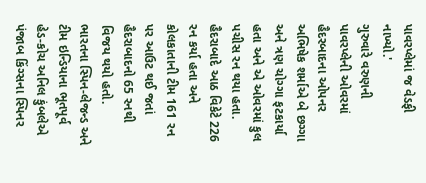પાવરપ્લેમાં જ વેડફી નાખ્યો.'
ગુરુવારે વરુણની પાવરપ્લેની ઓવરમાં હૈદરબાદના ઓપનર અભિષેક શર્માએ બે છગ્ગા અને ત્રણ ચોગ્ગા ફટકાર્યા હતા અને એ ઓવરમાં કુલ પચીસ રન થયા હતા. હૈદરાબાદે આઠ વિકેટે 226 રન કર્યા હતા અને કોલકાતાની ટીમ 161 રન પર આઉટ થઈ જતાં હૈદરાબાદનો 65 રનથી વિજય થયો હતો.
ભારતના સ્પિન-લેજન્ડ અને ટીમ ઇન્ડિયાના ભૂતપૂર્વ હેડ-કોચ અનિલ કુંબલેએ પંજાબ કિંગ્સના સ્પિનર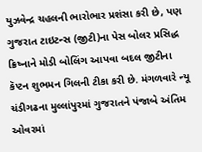યુઝવેન્દ્ર ચહલની ભારોભાર પ્રશંસા કરી છે, પણ ગુજરાત ટાઇટન્સ (જીટી)ના પેસ બોલર પ્રસિદ્ધ ક્રિષ્નાને મોડી બોલિંગ આપવા બદલ જીટીના કૅપ્ટન શુભમન ગિલની ટીકા કરી છે. મંગળવારે ન્યૂ ચંડીગઢના મુલ્લાંપુરમાં ગુજરાતને પંજાબે અંતિમ ઓવરમાં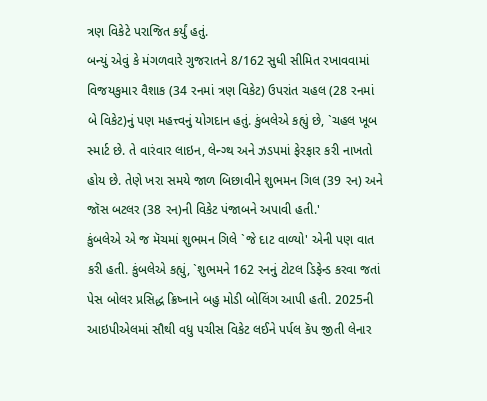ત્રણ વિકેટે પરાજિત કર્યું હતું.
બન્યું એવું કે મંગળવારે ગુજરાતને 8/162 સુધી સીમિત રખાવવામાં વિજયકુમાર વૈશાક (34 રનમાં ત્રણ વિકેટ) ઉપરાંત ચહલ (28 રનમાં બે વિકેટ)નું પણ મહત્ત્વનું યોગદાન હતું. કુંબલેએ કહ્યું છે, `ચહલ ખૂબ સ્માર્ટ છે. તે વારંવાર લાઇન, લેન્ગ્થ અને ઝડપમાં ફેરફાર કરી નાખતો હોય છે. તેણે ખરા સમયે જાળ બિછાવીને શુભમન ગિલ (39 રન) અને જૉસ બટલર (38 રન)ની વિકેટ પંજાબને અપાવી હતી.'
કુંબલેએ એ જ મૅચમાં શુભમન ગિલે `જે દાટ વાળ્યો' એની પણ વાત કરી હતી. કુંબલેએ કહ્યું, `શુભમને 162 રનનું ટોટલ ડિફેન્ડ કરવા જતાં પેસ બોલર પ્રસિદ્ધ ક્રિષ્નાને બહુ મોડી બોલિંગ આપી હતી. 2025ની આઇપીએલમાં સૌથી વધુ પચીસ વિકેટ લઈને પર્પલ કૅપ જીતી લેનાર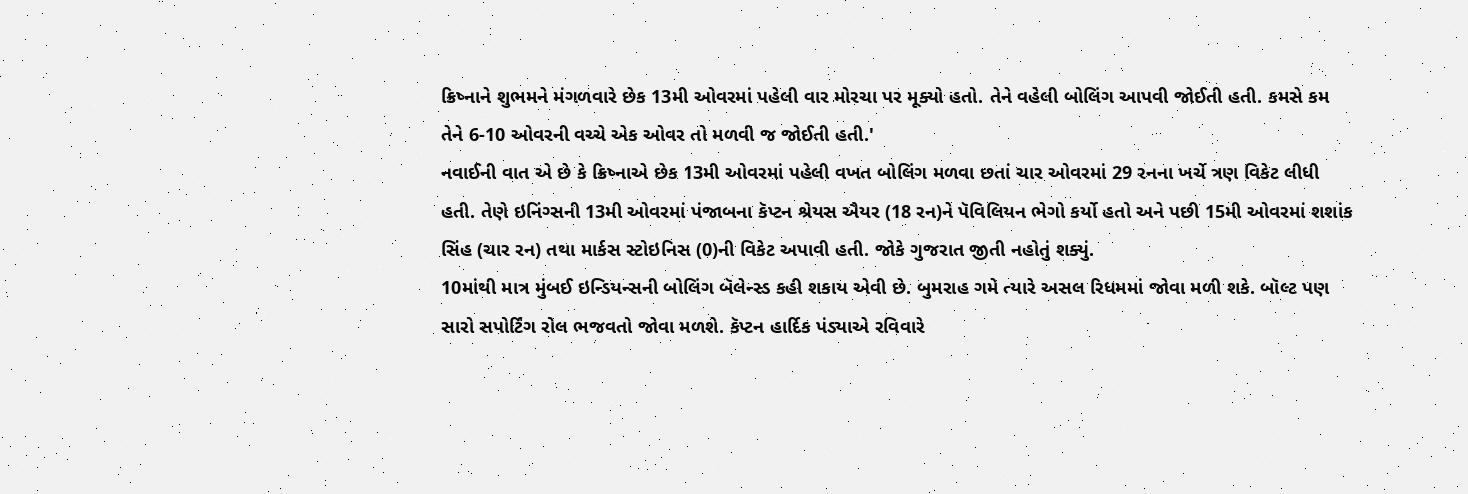ક્રિષ્નાને શુભમને મંગળવારે છેક 13મી ઓવરમાં પહેલી વાર મોરચા પર મૂક્યો હતો. તેને વહેલી બોલિંગ આપવી જોઈતી હતી. કમસે કમ તેને 6-10 ઓવરની વચ્ચે એક ઓવર તો મળવી જ જોઈતી હતી.'
નવાઈની વાત એ છે કે ક્રિષ્નાએ છેક 13મી ઓવરમાં પહેલી વખત બોલિંગ મળવા છતાં ચાર ઓવરમાં 29 રનના ખર્ચે ત્રણ વિકેટ લીધી હતી. તેણે ઇનિંગ્સની 13મી ઓવરમાં પંજાબના કૅપ્ટન શ્રેયસ ઐયર (18 રન)ને પૅવિલિયન ભેગો કર્યો હતો અને પછી 15મી ઓવરમાં શશાંક સિંહ (ચાર રન) તથા માર્કસ સ્ટોઇનિસ (0)ની વિકેટ અપાવી હતી. જોકે ગુજરાત જીતી નહોતું શક્યું.
10માંથી માત્ર મુંબઈ ઇન્ડિયન્સની બોલિંગ બૅલેન્સ્ડ કહી શકાય એવી છે. બુમરાહ ગમે ત્યારે અસલ રિધમમાં જોવા મળી શકે. બૉલ્ટ પણ સારો સપોર્ટિંગ રોલ ભજવતો જોવા મળશે. કૅપ્ટન હાર્દિક પંડ્યાએ રવિવારે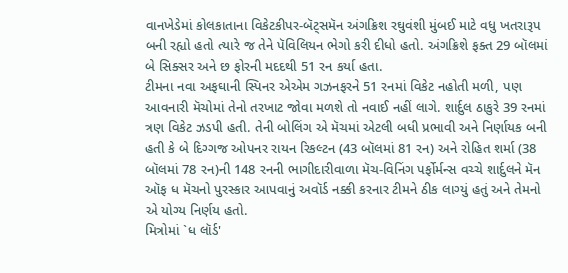વાનખેડેમાં કોલકાતાના વિકેટકીપર-બૅટ્સમૅન અંગક્રિશ રઘુવંશી મુંબઈ માટે વધુ ખતરારૂપ બની રહ્યો હતો ત્યારે જ તેને પૅવિલિયન ભેગો કરી દીધો હતો. અંગક્રિશે ફક્ત 29 બૉલમાં બે સિક્સર અને છ ફોરની મદદથી 51 રન કર્યા હતા.
ટીમના નવા અફઘાની સ્પિનર એએમ ગઝનફરને 51 રનમાં વિકેટ નહોતી મળી, પણ આવનારી મૅચોમાં તેનો તરખાટ જોવા મળશે તો નવાઈ નહીં લાગે. શાર્દુલ ઠાકુરે 39 રનમાં ત્રણ વિકેટ ઝડપી હતી. તેની બોલિંગ એ મૅચમાં એટલી બધી પ્રભાવી અને નિર્ણાયક બની હતી કે બે દિગ્ગજ ઓપનર રાયન રિકલ્ટન (43 બૉલમાં 81 રન) અને રોહિત શર્મા (38 બૉલમાં 78 રન)ની 148 રનની ભાગીદારીવાળા મૅચ-વિનિંગ પર્ફોર્મન્સ વચ્ચે શાર્દુલને મૅન ઑફ ધ મૅચનો પુરસ્કાર આપવાનું અવૉર્ડ નક્કી કરનાર ટીમને ઠીક લાગ્યું હતું અને તેમનો એ યોગ્ય નિર્ણય હતો.
મિત્રોમાં `ધ લૉર્ડ'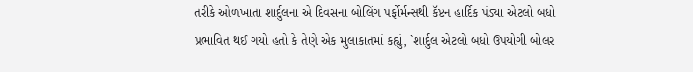તરીકે ઓળખાતા શાર્દુલના એ દિવસના બોલિંગ પર્ફોર્મન્સથી કૅપ્ટન હાર્દિક પંડ્યા એટલો બધો પ્રભાવિત થઈ ગયો હતો કે તેણે એક મુલાકાતમાં કહ્યું, `શાર્દુલ એટલો બધો ઉપયોગી બોલર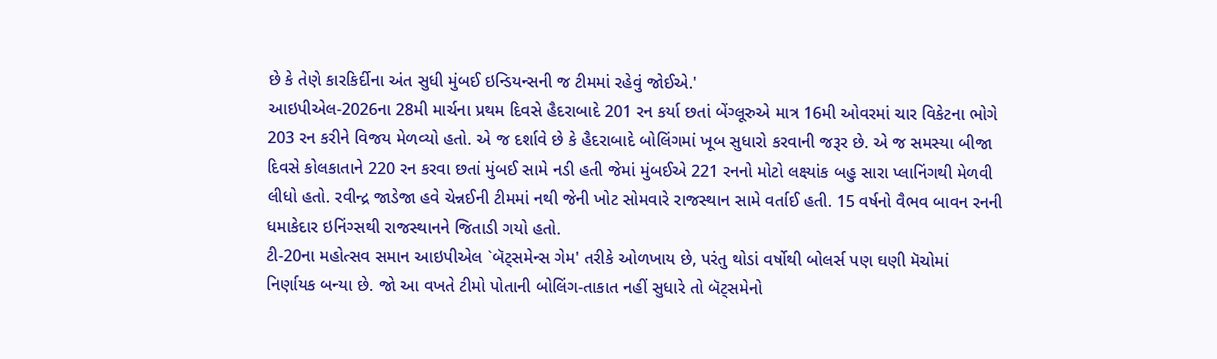છે કે તેણે કારકિર્દીના અંત સુધી મુંબઈ ઇન્ડિયન્સની જ ટીમમાં રહેવું જોઈએ.'
આઇપીએલ-2026ના 28મી માર્ચના પ્રથમ દિવસે હૈદરાબાદે 201 રન કર્યા છતાં બેંગ્લૂરુએ માત્ર 16મી ઓવરમાં ચાર વિકેટના ભોગે 203 રન કરીને વિજય મેળવ્યો હતો. એ જ દર્શાવે છે કે હૈદરાબાદે બોલિંગમાં ખૂબ સુધારો કરવાની જરૂર છે. એ જ સમસ્યા બીજા દિવસે કોલકાતાને 220 રન કરવા છતાં મુંબઈ સામે નડી હતી જેમાં મુંબઈએ 221 રનનો મોટો લક્ષ્યાંક બહુ સારા પ્લાનિંગથી મેળવી લીધો હતો. રવીન્દ્ર જાડેજા હવે ચેન્નઈની ટીમમાં નથી જેની ખોટ સોમવારે રાજસ્થાન સામે વર્તાઈ હતી. 15 વર્ષનો વૈભવ બાવન રનની ધમાકેદાર ઇનિંગ્સથી રાજસ્થાનને જિતાડી ગયો હતો.
ટી-20ના મહોત્સવ સમાન આઇપીએલ `બૅટ્સમેન્સ ગેમ' તરીકે ઓળખાય છે, પરંતુ થોડાં વર્ષોથી બોલર્સ પણ ઘણી મૅચોમાં નિર્ણાયક બન્યા છે. જો આ વખતે ટીમો પોતાની બોલિંગ-તાકાત નહીં સુધારે તો બૅટ્સમેનો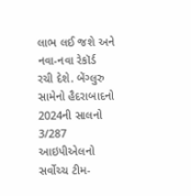લાભ લઈ જશે અને નવા-નવા રેકૉર્ડ રચી દેશે. બેંગ્લુરુ સામેનો હૈદરાબાદનો 2024ની સાલનો 3/287 આઇપીએલનો સર્વોચ્ચ ટીમ-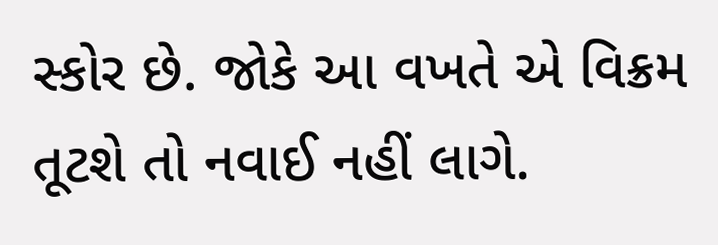સ્કોર છે. જોકે આ વખતે એ વિક્રમ તૂટશે તો નવાઈ નહીં લાગે.